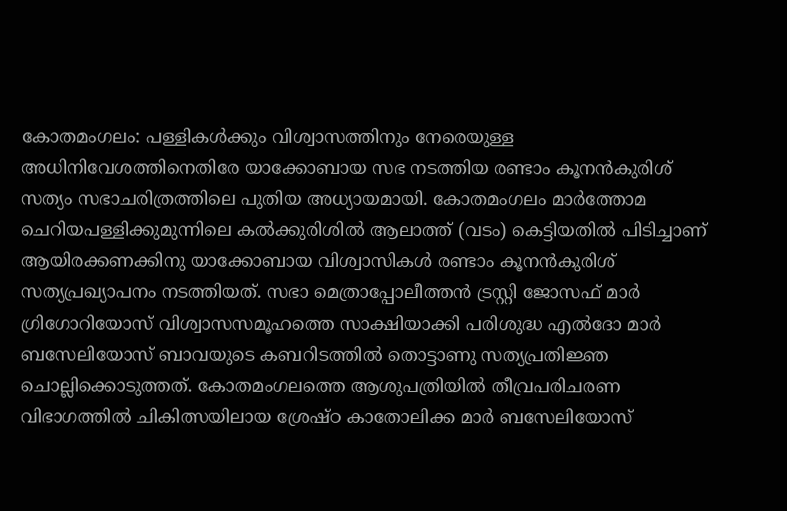കോതമംഗലം: പള്ളികൾക്കും വിശ്വാസത്തിനും നേരെയുള്ള അധിനിവേശത്തിനെതിരേ യാക്കോബായ സഭ നടത്തിയ രണ്ടാം കൂനൻകുരിശ് സത്യം സഭാചരിത്രത്തിലെ പുതിയ അധ്യായമായി. കോതമംഗലം മാർത്തോമ ചെറിയപള്ളിക്കുമുന്നിലെ കൽക്കുരിശിൽ ആലാത്ത് (വടം) കെട്ടിയതിൽ പിടിച്ചാണ് ആയിരക്കണക്കിനു യാക്കോബായ വിശ്വാസികൾ രണ്ടാം കൂനൻകുരിശ് സത്യപ്രഖ്യാപനം നടത്തിയത്. സഭാ മെത്രാപ്പോലീത്തൻ ട്രസ്റ്റി ജോസഫ് മാർ ഗ്രിഗോറിയോസ് വിശ്വാസസമൂഹത്തെ സാക്ഷിയാക്കി പരിശുദ്ധ എൽദോ മാർ ബസേലിയോസ് ബാവയുടെ കബറിടത്തിൽ തൊട്ടാണു സത്യപ്രതിജ്ഞ ചൊല്ലിക്കൊടുത്തത്. കോതമംഗലത്തെ ആശുപത്രിയിൽ തീവ്രപരിചരണ വിഭാഗത്തിൽ ചികിത്സയിലായ ശ്രേഷ്ഠ കാതോലിക്ക മാർ ബസേലിയോസ്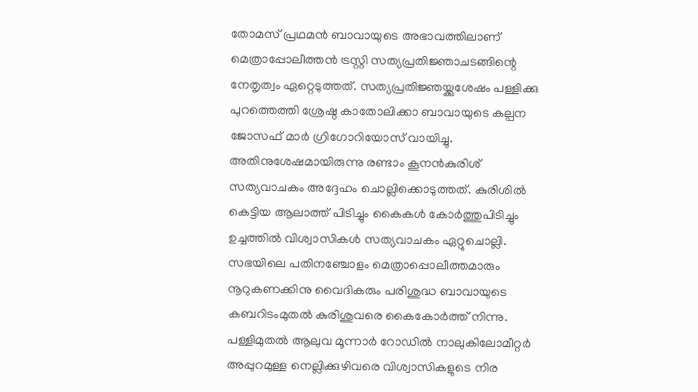തോമസ് പ്രഥമൻ ബാവായുടെ അഭാവത്തിലാണ് മെത്രാപ്പോലീത്തൻ ട്രസ്റ്റി സത്യപ്രതിജ്ഞാചടങ്ങിന്റെ നേതൃത്വം ഏറ്റെടുത്തത്. സത്യപ്രതിജ്ഞയ്ക്കുശേഷം പള്ളിക്കു പുറത്തെത്തി ശ്രേഷ്ഠ കാതോലിക്കാ ബാവായുടെ കല്പന ജോസഫ് മാർ ഗ്രിഗോറിയോസ് വായിച്ചു. അതിനുശേഷമായിരുന്നു രണ്ടാം കൂനൻകുരിശ് സത്യവാചകം അദ്ദേഹം ചൊല്ലിക്കൊടുത്തത്. കുരിശിൽ കെട്ടിയ ആലാത്ത് പിടിച്ചും കൈകൾ കോർത്തുപിടിച്ചും ഉച്ചത്തിൽ വിശ്വാസികൾ സത്യവാചകം ഏറ്റുചൊല്ലി. സഭയിലെ പതിനഞ്ചോളം മെത്രാപ്പൊലീത്തമാരും നൂറുകണക്കിനു വൈദികരും പരിശുദ്ധ ബാവായുടെ കബറിടംമുതൽ കുരിശുവരെ കൈകോർത്ത് നിന്നു. പള്ളിമുതൽ ആലുവ മൂന്നാർ റോഡിൽ നാലുകിലോമീറ്റർ അപ്പുറമുള്ള നെല്ലിക്കുഴിവരെ വിശ്വാസികളുടെ നിര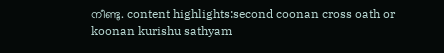നീണ്ടു. content highlights:second coonan cross oath or koonan kurishu sathyam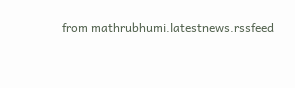from mathrubhumi.latestnews.rssfeed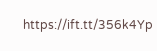https://ift.tt/356k4Yp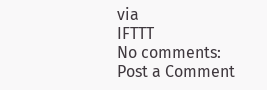via
IFTTT
No comments:
Post a Comment